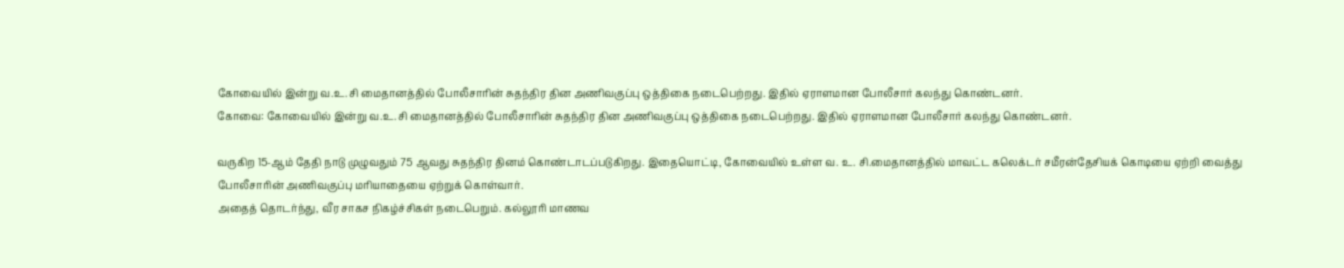கோவையில் இன்று வ.உ.சி மைதானத்தில் போலீசாரின் சுதந்திர தின அணிவகுப்பு ஒத்திகை நடைபெற்றது. இதில் ஏராளமான போலீசார் கலந்து கொண்டனர்.
கோவை: கோவையில் இன்று வ.உ.சி மைதானத்தில் போலீசாரின் சுதந்திர தின அணிவகுப்பு ஒத்திகை நடைபெற்றது. இதில் ஏராளமான போலீசார் கலந்து கொண்டனர்.

வருகிற 15-ஆம் தேதி நாடு முழுவதும் 75 ஆவது சுதந்திர தினம் கொண்டாடப்படுகிறது. இதையொட்டி, கோவையில் உள்ள வ. உ. சி.மைதானத்தில் மாவட்ட கலெக்டர் சமீரன்தேசியக் கொடியை ஏற்றி வைத்து போலீசாரின் அணிவகுப்பு மரியாதையை ஏற்றுக் கொள்வார்.
அதைத் தொடர்ந்து, வீர சாகச நிகழ்ச்சிகள் நடைபெறும். கல்லூரி மாணவ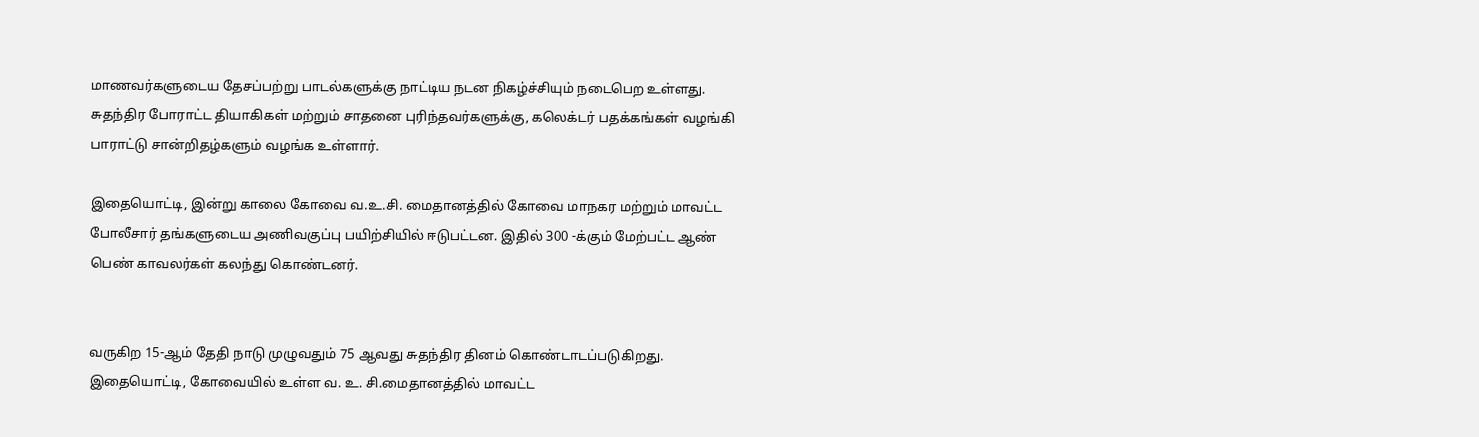மாணவர்களுடைய தேசப்பற்று பாடல்களுக்கு நாட்டிய நடன நிகழ்ச்சியும் நடைபெற உள்ளது.
சுதந்திர போராட்ட தியாகிகள் மற்றும் சாதனை புரிந்தவர்களுக்கு, கலெக்டர் பதக்கங்கள் வழங்கி பாராட்டு சான்றிதழ்களும் வழங்க உள்ளார்.

இதையொட்டி, இன்று காலை கோவை வ.உ.சி. மைதானத்தில் கோவை மாநகர மற்றும் மாவட்ட போலீசார் தங்களுடைய அணிவகுப்பு பயிற்சியில் ஈடுபட்டன. இதில் 300 -க்கும் மேற்பட்ட ஆண் பெண் காவலர்கள் கலந்து கொண்டனர்.


வருகிற 15-ஆம் தேதி நாடு முழுவதும் 75 ஆவது சுதந்திர தினம் கொண்டாடப்படுகிறது. இதையொட்டி, கோவையில் உள்ள வ. உ. சி.மைதானத்தில் மாவட்ட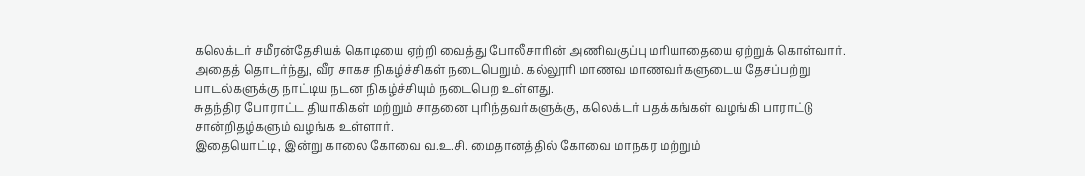கலெக்டர் சமீரன்தேசியக் கொடியை ஏற்றி வைத்து போலீசாரின் அணிவகுப்பு மரியாதையை ஏற்றுக் கொள்வார்.
அதைத் தொடர்ந்து, வீர சாகச நிகழ்ச்சிகள் நடைபெறும். கல்லூரி மாணவ மாணவர்களுடைய தேசப்பற்று பாடல்களுக்கு நாட்டிய நடன நிகழ்ச்சியும் நடைபெற உள்ளது.
சுதந்திர போராட்ட தியாகிகள் மற்றும் சாதனை புரிந்தவர்களுக்கு, கலெக்டர் பதக்கங்கள் வழங்கி பாராட்டு சான்றிதழ்களும் வழங்க உள்ளார்.
இதையொட்டி, இன்று காலை கோவை வ.உ.சி. மைதானத்தில் கோவை மாநகர மற்றும்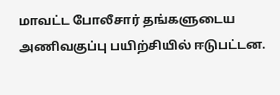மாவட்ட போலீசார் தங்களுடைய அணிவகுப்பு பயிற்சியில் ஈடுபட்டன.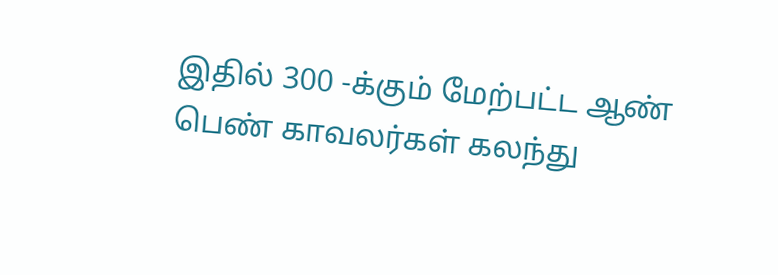இதில் 300 -க்கும் மேற்பட்ட ஆண் பெண் காவலர்கள் கலந்து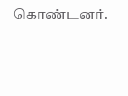கொண்டனர்.